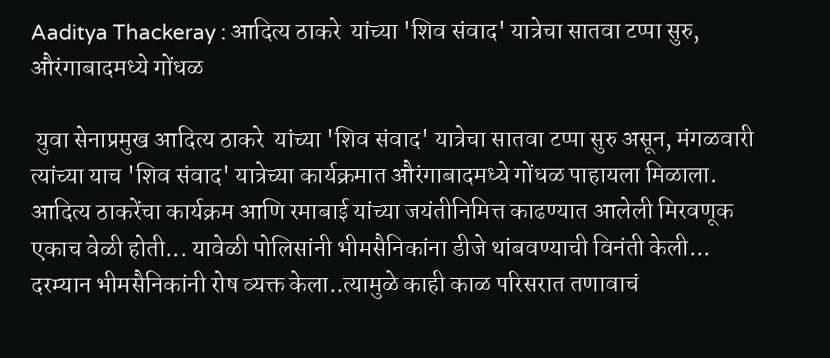Aaditya Thackeray : आदित्य ठाकरे  यांच्या 'शिव संवाद' यात्रेचा सातवा टप्पा सुरु, औरंगाबादमध्ये गोंधळ

 युवा सेनाप्रमुख आदित्य ठाकरे  यांच्या 'शिव संवाद' यात्रेचा सातवा टप्पा सुरु असून, मंगळवारी त्यांच्या याच 'शिव संवाद' यात्रेच्या कार्यक्रमात औरंगाबादमध्ये गोंधळ पाहायला मिळाला. आदित्य ठाकरेंचा कार्यक्रम आणि रमाबाई यांच्या जयंतीनिमित्त काढण्यात आलेली मिरवणूक एकाच वेळी होती... यावेळी पोलिसांनी भीमसैनिकांना डीजे थांबवण्याची विनंती केली... दरम्यान भीमसैनिकांनी रोष व्यक्त केला..त्यामुळे काही काळ परिसरात तणावाचं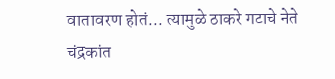वातावरण होतं... त्यामुळे ठाकरे गटाचे नेते चंद्रकांत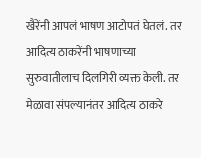खैरेंनी आपलं भाषण आटोपतं घेतलं. तर आदित्य ठाकरेंनी भाषणाच्या सुरुवातीलाच दिलगिरी व्यक्त केली. तर मेळावा संपल्यानंतर आदित्य ठाकरे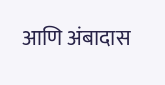आणि अंबादास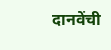दानवेंची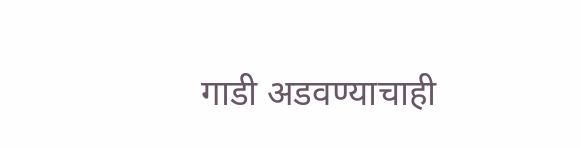गाडी अडवण्याचाही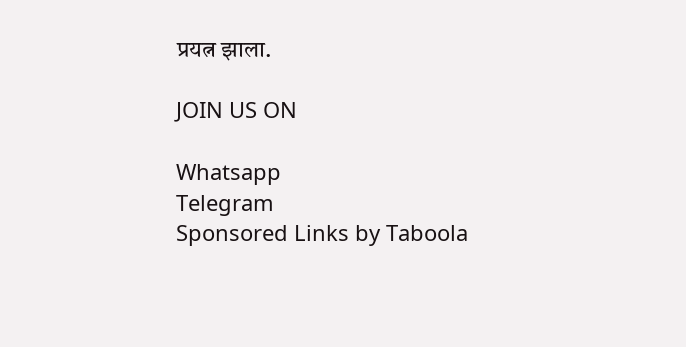प्रयत्न झाला.

JOIN US ON

Whatsapp
Telegram
Sponsored Links by Taboola